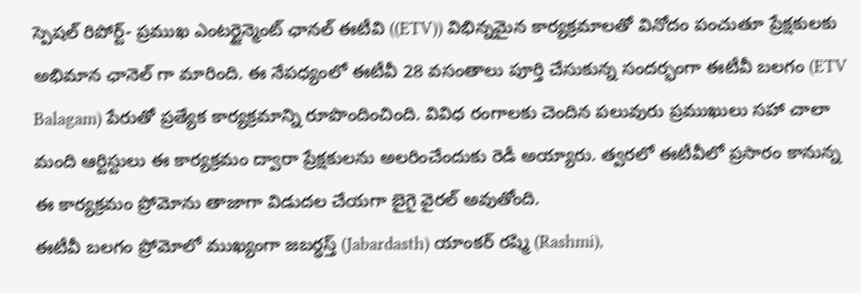స్పెషల్ రిపోర్ట్- ప్రముఖ ఎంటర్టైన్మెంట్ ఛానల్ ఈటీవి ((ETV)) విభిన్నమైన కార్యక్రమాలతో వినోదం పంచుతూ ప్రేక్షకులకు అభిమాన ఛానెల్ గా మారింది. ఈ నేపధ్యంలో ఈటీవీ 28 వసంతాలు పూర్తి చేసుకున్న సందర్భంగా ఈటీవీ బలగం (ETV Balagam) పేరుతో ప్రత్యేక కార్యక్రమాన్ని రూపొందించింది. వివిధ రంగాలకు చెందిన పలువురు ప్రముఖులు సహా చాలా మంది ఆర్టిస్టులు ఈ కార్యక్రమం ద్వారా ప్రేక్షకులను అలరించేందుకు రెడీ అయ్యారు. త్వరలో ఈటీవీలో ప్రసారం కానున్న ఈ కార్యక్రమం ప్రోమోను తాజాగా విడుదల చేయగా బైగై వైరల్ అవుతోంది.
ఈటీవీ బలగం ప్రోమోలో ముఖ్యంగా జబర్ధస్త్ (Jabardasth) యాంకర్ రష్మి (Rashmi),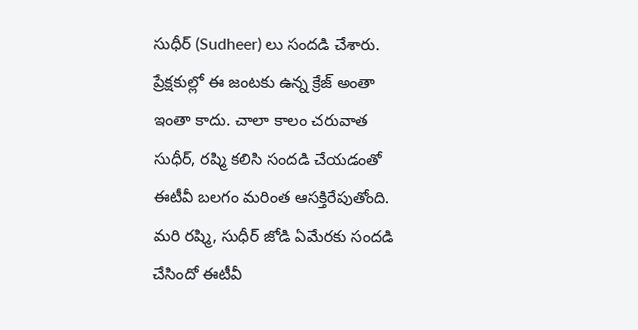సుధీర్ (Sudheer) లు సందడి చేశారు. ప్రేక్షకుల్లో ఈ జంటకు ఉన్న క్రేజ్ అంతా ఇంతా కాదు. చాలా కాలం చరువాత సుధీర్, రష్మి కలిసి సందడి చేయడంతో ఈటీవీ బలగం మరింత ఆసక్తిరేపుతోంది. మరి రష్మి, సుధీర్ జోడి ఏమేరకు సందడి చేసిందో ఈటీవీ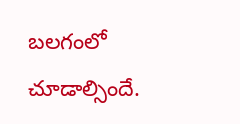బలగంలో చూడాల్సిందే.